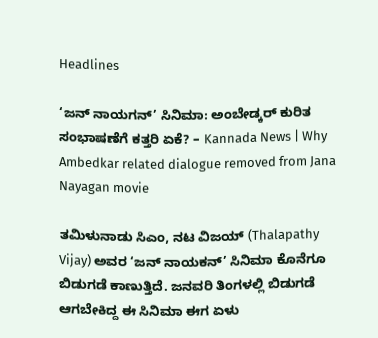Headlines

‘ಜನ್ ನಾಯಗನ್’ ಸಿನಿಮಾ: ಅಂಬೇಡ್ಕರ್ ಕುರಿತ ಸಂಭಾಷಣೆಗೆ ಕತ್ತರಿ ಏಕೆ? – Kannada News | Why Ambedkar related dialogue removed from Jana Nayagan movie

ತಮಿಳುನಾಡು ಸಿಎಂ, ನಟ ವಿಜಯ್ (Thalapathy Vijay) ಅವರ ‘ಜನ್ ನಾಯಕನ್’ ಸಿನಿಮಾ ಕೊನೆಗೂ ಬಿಡುಗಡೆ ಕಾಣುತ್ತಿದೆ. ಜನವರಿ ತಿಂಗಳಲ್ಲಿ ಬಿಡುಗಡೆ ಆಗಬೇಕಿದ್ದ ಈ ಸಿನಿಮಾ ಈಗ ಏಳು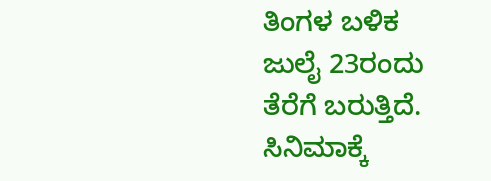ತಿಂಗಳ ಬಳಿಕ ಜುಲೈ 23ರಂದು ತೆರೆಗೆ ಬರುತ್ತಿದೆ. ಸಿನಿಮಾಕ್ಕೆ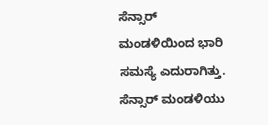ಸೆನ್ಸಾರ್ ಮಂಡಳಿಯಿಂದ ಭಾರಿ ಸಮಸ್ಯೆ ಎದುರಾಗಿತ್ತು. ಸೆನ್ಸಾರ್ ಮಂಡಳಿಯು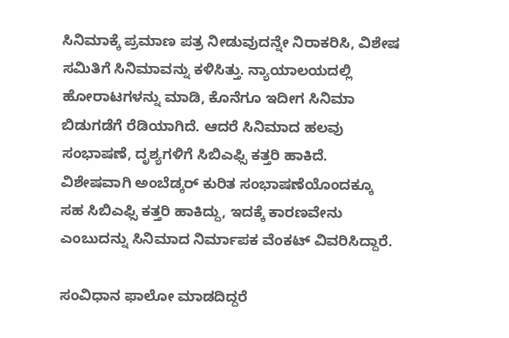ಸಿನಿಮಾಕ್ಕೆ ಪ್ರಮಾಣ ಪತ್ರ ನೀಡುವುದನ್ನೇ ನಿರಾಕರಿಸಿ, ವಿಶೇಷ ಸಮಿತಿಗೆ ಸಿನಿಮಾವನ್ನು ಕಳಿಸಿತ್ತು. ನ್ಯಾಯಾಲಯದಲ್ಲಿ ಹೋರಾಟಗಳನ್ನು ಮಾಡಿ, ಕೊನೆಗೂ ಇದೀಗ ಸಿನಿಮಾ ಬಿಡುಗಡೆಗೆ ರೆಡಿಯಾಗಿದೆ. ಆದರೆ ಸಿನಿಮಾದ ಹಲವು ಸಂಭಾಷಣೆ, ದೃಶ್ಯಗಳಿಗೆ ಸಿಬಿಎಫ್ಸಿ ಕತ್ತರಿ ಹಾಕಿದೆ. ವಿಶೇಷವಾಗಿ ಅಂಬೆಡ್ಕರ್ ಕುರಿತ ಸಂಭಾಷಣೆಯೊಂದಕ್ಕೂ ಸಹ ಸಿಬಿಎಫ್ಸಿ ಕತ್ತರಿ ಹಾಕಿದ್ದು, ಇದಕ್ಕೆ ಕಾರಣವೇನು ಎಂಬುದನ್ನು ಸಿನಿಮಾದ ನಿರ್ಮಾಪಕ ವೆಂಕಟ್ ವಿವರಿಸಿದ್ದಾರೆ.

ಸಂವಿಧಾನ ಫಾಲೋ ಮಾಡದಿದ್ದರೆ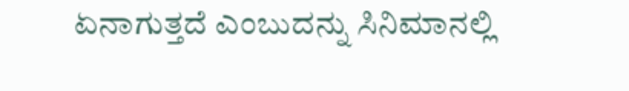ಏನಾಗುತ್ತದೆ ಎಂಬುದನ್ನು ಸಿನಿಮಾನಲ್ಲಿ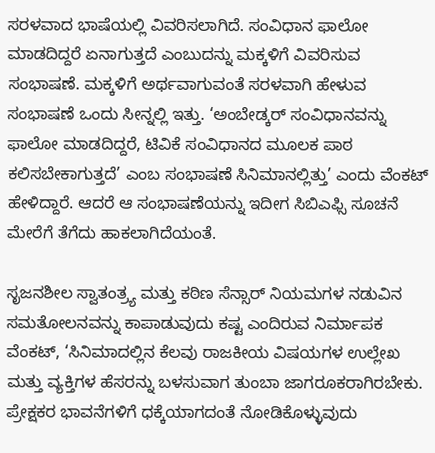ಸರಳವಾದ ಭಾಷೆಯಲ್ಲಿ ವಿವರಿಸಲಾಗಿದೆ. ಸಂವಿಧಾನ ಫಾಲೋ ಮಾಡದಿದ್ದರೆ ಏನಾಗುತ್ತದೆ ಎಂಬುದನ್ನು ಮಕ್ಕಳಿಗೆ ವಿವರಿಸುವ ಸಂಭಾಷಣೆ. ಮಕ್ಕಳಿಗೆ ಅರ್ಥವಾಗುವಂತೆ ಸರಳವಾಗಿ ಹೇಳುವ ಸಂಭಾಷಣೆ ಒಂದು ಸೀನ್ನಲ್ಲಿ ಇತ್ತು. ‘ಅಂಬೇಡ್ಕರ್ ಸಂವಿಧಾನವನ್ನು ಫಾಲೋ ಮಾಡದಿದ್ದರೆ, ಟಿವಿಕೆ ಸಂವಿಧಾನದ ಮೂಲಕ ಪಾಠ ಕಲಿಸಬೇಕಾಗುತ್ತದೆ’ ಎಂಬ ಸಂಭಾಷಣೆ ಸಿನಿಮಾನಲ್ಲಿತ್ತು’ ಎಂದು ವೆಂಕಟ್ ಹೇಳಿದ್ದಾರೆ. ಆದರೆ ಆ ಸಂಭಾಷಣೆಯನ್ನು ಇದೀಗ ಸಿಬಿಎಫ್ಸಿ ಸೂಚನೆ ಮೇರೆಗೆ ತೆಗೆದು ಹಾಕಲಾಗಿದೆಯಂತೆ.

ಸೃಜನಶೀಲ ಸ್ವಾತಂತ್ರ್ಯ ಮತ್ತು ಕಠಿಣ ಸೆನ್ಸಾರ್ ನಿಯಮಗಳ ನಡುವಿನ ಸಮತೋಲನವನ್ನು ಕಾಪಾಡುವುದು ಕಷ್ಟ ಎಂದಿರುವ ನಿರ್ಮಾಪಕ ವೆಂಕಟ್, ‘ಸಿನಿಮಾದಲ್ಲಿನ ಕೆಲವು ರಾಜಕೀಯ ವಿಷಯಗಳ ಉಲ್ಲೇಖ ಮತ್ತು ವ್ಯಕ್ತಿಗಳ ಹೆಸರನ್ನು ಬಳಸುವಾಗ ತುಂಬಾ ಜಾಗರೂಕರಾಗಿರಬೇಕು. ಪ್ರೇಕ್ಷಕರ ಭಾವನೆಗಳಿಗೆ ಧಕ್ಕೆಯಾಗದಂತೆ ನೋಡಿಕೊಳ್ಳುವುದು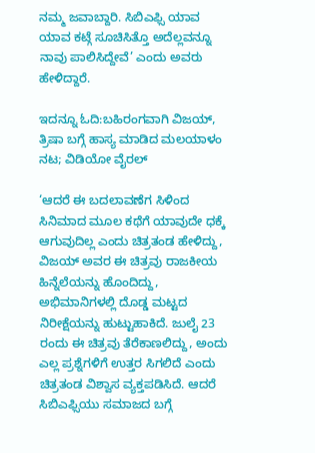ನಮ್ಮ ಜವಾಬ್ದಾರಿ. ಸಿಬಿಎಫ್ಸಿ ಯಾವ ಯಾವ ಕಟ್ಗೆ ಸೂಚಿಸಿತ್ತೊ ಅದೆಲ್ಲವನ್ನೂ ನಾವು ಪಾಲಿಸಿದ್ದೇವೆ’ ಎಂದು ಅವರು ಹೇಳಿದ್ದಾರೆ.

ಇದನ್ನೂ ಓದಿ:ಬಹಿರಂಗವಾಗಿ ವಿಜಯ್, ತ್ರಿಷಾ ಬಗ್ಗೆ ಹಾಸ್ಯ ಮಾಡಿದ ಮಲಯಾಳಂ ನಟ; ವಿಡಿಯೋ ವೈರಲ್

‘ಆದರೆ ಈ ಬದಲಾವಣೆಗ ಸಿಳಿಂದ ಸಿನಿಮಾದ ಮೂಲ ಕಥೆಗೆ ಯಾವುದೇ ಧಕ್ಕೆ ಆಗುವುದಿಲ್ಲ ಎಂದು ಚಿತ್ರತಂಡ ಹೇಳಿದ್ದು, ವಿಜಯ್ ಅವರ ಈ ಚಿತ್ರವು ರಾಜಕೀಯ ಹಿನ್ನೆಲೆಯನ್ನು ಹೊಂದಿದ್ದು, ಅಭಿಮಾನಿಗಳಲ್ಲಿ ದೊಡ್ಡ ಮಟ್ಟದ ನಿರೀಕ್ಷೆಯನ್ನು ಹುಟ್ಟುಹಾಕಿದೆ. ಜುಲೈ 23 ರಂದು ಈ ಚಿತ್ರವು ತೆರೆಕಾಣಲಿದ್ದು, ಅಂದು ಎಲ್ಲ ಪ್ರಶ್ನೆಗಳಿಗೆ ಉತ್ತರ ಸಿಗಲಿದೆ ಎಂದು ಚಿತ್ರತಂಡ ವಿಶ್ವಾಸ ವ್ಯಕ್ತಪಡಿಸಿದೆ. ಆದರೆ ಸಿಬಿಎಫ್ಸಿಯು ಸಮಾಜದ ಬಗ್ಗೆ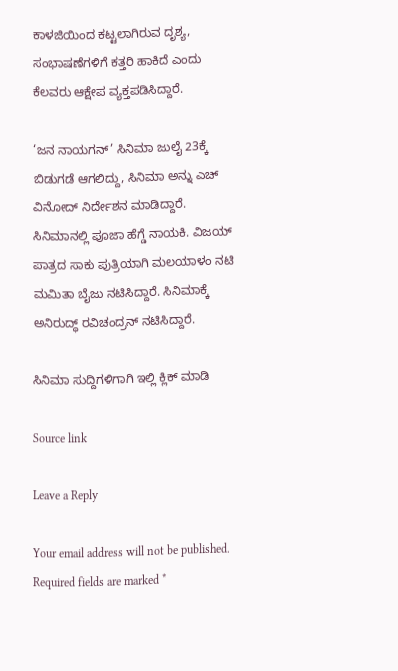ಕಾಳಜಿಯಿಂದ ಕಟ್ಟಲಾಗಿರುವ ದೃಶ್ಯ, ಸಂಭಾಷಣೆಗಳಿಗೆ ಕತ್ತರಿ ಹಾಕಿದೆ ಎಂದು ಕೆಲವರು ಆಕ್ಷೇಪ ವ್ಯಕ್ತಪಡಿಸಿದ್ದಾರೆ.

‘ಜನ ನಾಯಗನ್’ ಸಿನಿಮಾ ಜುಲೈ 23ಕ್ಕೆ ಬಿಡುಗಡೆ ಆಗಲಿದ್ದು, ಸಿನಿಮಾ ಅನ್ನು ಎಚ್ ವಿನೋದ್ ನಿರ್ದೇಶನ ಮಾಡಿದ್ದಾರೆ. ಸಿನಿಮಾನಲ್ಲಿ ಪೂಜಾ ಹೆಗ್ಡೆ ನಾಯಕಿ. ವಿಜಯ್ ಪಾತ್ರದ ಸಾಕು ಪುತ್ರಿಯಾಗಿ ಮಲಯಾಳಂ ನಟಿ ಮಮಿತಾ ಬೈಜು ನಟಿಸಿದ್ದಾರೆ. ಸಿನಿಮಾಕ್ಕೆ ಅನಿರುದ್ಧ್ ರವಿಚಂದ್ರನ್ ನಟಿಸಿದ್ದಾರೆ.

ಸಿನಿಮಾ ಸುದ್ದಿಗಳಿಗಾಗಿ ಇಲ್ಲಿ ಕ್ಲಿಕ್ ಮಾಡಿ

Source link

Leave a Reply

Your email address will not be published. Required fields are marked *